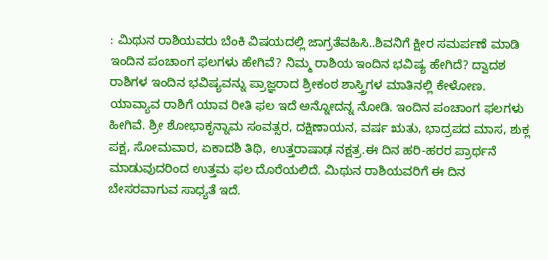: ಮಿಥುನ ರಾಶಿಯವರು ಬೆಂಕಿ ವಿಷಯದಲ್ಲಿ ಜಾಗ್ರತೆವಹಿಸಿ..ಶಿವನಿಗೆ ಕ್ಷೀರ ಸಮರ್ಪಣೆ ಮಾಡಿ ಇಂದಿನ ಪಂಚಾಂಗ ಫಲಗಳು ಹೇಗಿವೆ? ನಿಮ್ಮ ರಾಶಿಯ ಇಂದಿನ ಭವಿಷ್ಯ ಹೇಗಿದೆ? ದ್ವಾದಶ ರಾಶಿಗಳ ಇಂದಿನ ಭವಿಷ್ಯವನ್ನು ಪ್ರಾಜ್ಞರಾದ ಶ್ರೀಕಂಠ ಶಾಸ್ತ್ರಿಗಳ ಮಾತಿನಲ್ಲಿ ಕೇಳೋಣ. ಯಾವ್ಯಾವ ರಾಶಿಗೆ ಯಾವ ರೀತಿ ಫಲ ಇದೆ ಅನ್ನೋದನ್ನ ನೋಡಿ. ಇಂದಿನ ಪಂಚಾಂಗ ಫಲಗಳು ಹೀಗಿವೆ. ಶ್ರೀ ಶೋಭಾಕೃನ್ನಾಮ ಸಂವತ್ಸರ, ದಕ್ಷಿಣಾಯನ, ವರ್ಷ ಋತು, ಭಾದ್ರಪದ ಮಾಸ, ಶುಕ್ಲ ಪಕ್ಷ, ಸೋಮವಾರ, ಏಕಾದಶಿ ತಿಥಿ, ಉತ್ತರಾಷಾಢ ನಕ್ಷತ್ರ.ಈ ದಿನ ಹರಿ-ಹರರ ಪ್ರಾರ್ಥನೆ ಮಾಡುವುದರಿಂದ ಉತ್ತಮ ಫಲ ದೊರೆಯಲಿದೆ. ಮಿಥುನ ರಾಶಿಯವರಿಗೆ ಈ ದಿನ ಬೇಸರವಾಗುವ ಸಾಧ್ಯತೆ ಇದೆ.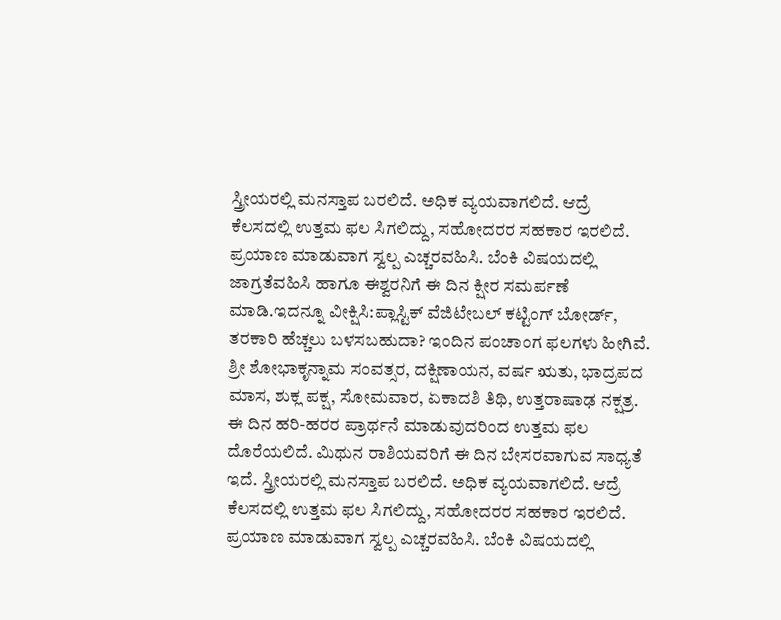ಸ್ತ್ರೀಯರಲ್ಲಿ ಮನಸ್ತಾಪ ಬರಲಿದೆ. ಅಧಿಕ ವ್ಯಯವಾಗಲಿದೆ. ಆದ್ರೆ ಕೆಲಸದಲ್ಲಿ ಉತ್ತಮ ಫಲ ಸಿಗಲಿದ್ದು, ಸಹೋದರರ ಸಹಕಾರ ಇರಲಿದೆ. ಪ್ರಯಾಣ ಮಾಡುವಾಗ ಸ್ವಲ್ಪ ಎಚ್ಚರವಹಿಸಿ. ಬೆಂಕಿ ವಿಷಯದಲ್ಲಿ ಜಾಗ್ರತೆವಹಿಸಿ ಹಾಗೂ ಈಶ್ವರನಿಗೆ ಈ ದಿನ ಕ್ಷೀರ ಸಮರ್ಪಣೆ ಮಾಡಿ.ಇದನ್ನೂ ವೀಕ್ಷಿಸಿ:ಪ್ಲಾಸ್ಟಿಕ್‌ ವೆಜಿಟೇಬಲ್ ಕಟ್ಟಿಂಗ್ ಬೋರ್ಡ್‌, ತರಕಾರಿ ಹೆಚ್ಚಲು ಬಳಸಬಹುದಾ? ಇಂದಿನ ಪಂಚಾಂಗ ಫಲಗಳು ಹೀಗಿವೆ. ಶ್ರೀ ಶೋಭಾಕೃನ್ನಾಮ ಸಂವತ್ಸರ, ದಕ್ಷಿಣಾಯನ, ವರ್ಷ ಋತು, ಭಾದ್ರಪದ ಮಾಸ, ಶುಕ್ಲ ಪಕ್ಷ, ಸೋಮವಾರ, ಏಕಾದಶಿ ತಿಥಿ, ಉತ್ತರಾಷಾಢ ನಕ್ಷತ್ರ. ಈ ದಿನ ಹರಿ-ಹರರ ಪ್ರಾರ್ಥನೆ ಮಾಡುವುದರಿಂದ ಉತ್ತಮ ಫಲ ದೊರೆಯಲಿದೆ. ಮಿಥುನ ರಾಶಿಯವರಿಗೆ ಈ ದಿನ ಬೇಸರವಾಗುವ ಸಾಧ್ಯತೆ ಇದೆ. ಸ್ತ್ರೀಯರಲ್ಲಿ ಮನಸ್ತಾಪ ಬರಲಿದೆ. ಅಧಿಕ ವ್ಯಯವಾಗಲಿದೆ. ಆದ್ರೆ ಕೆಲಸದಲ್ಲಿ ಉತ್ತಮ ಫಲ ಸಿಗಲಿದ್ದು, ಸಹೋದರರ ಸಹಕಾರ ಇರಲಿದೆ. ಪ್ರಯಾಣ ಮಾಡುವಾಗ ಸ್ವಲ್ಪ ಎಚ್ಚರವಹಿಸಿ. ಬೆಂಕಿ ವಿಷಯದಲ್ಲಿ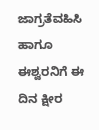ಜಾಗ್ರತೆವಹಿಸಿ ಹಾಗೂ ಈಶ್ವರನಿಗೆ ಈ ದಿನ ಕ್ಷೀರ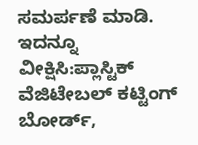ಸಮರ್ಪಣೆ ಮಾಡಿ. ಇದನ್ನೂ ವೀಕ್ಷಿಸಿ:ಪ್ಲಾಸ್ಟಿಕ್‌ ವೆಜಿಟೇಬಲ್ ಕಟ್ಟಿಂಗ್ ಬೋರ್ಡ್‌,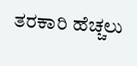ತರಕಾರಿ ಹೆಚ್ಚಲು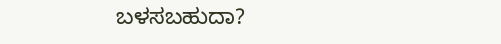ಬಳಸಬಹುದಾ?